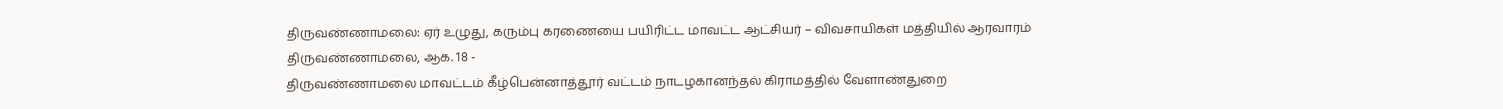திருவண்ணாமலை: ஏர் உழுது, கரும்பு கரணையை பயிரிட்ட மாவட்ட ஆட்சியர் – விவசாயிகள் மத்தியில் ஆரவாரம்
திருவண்ணாமலை, ஆக. 18 -
திருவண்ணாமலை மாவட்டம் கீழ்பென்னாத்தூர் வட்டம் நாடழகானந்தல் கிராமத்தில் வேளாண்துறை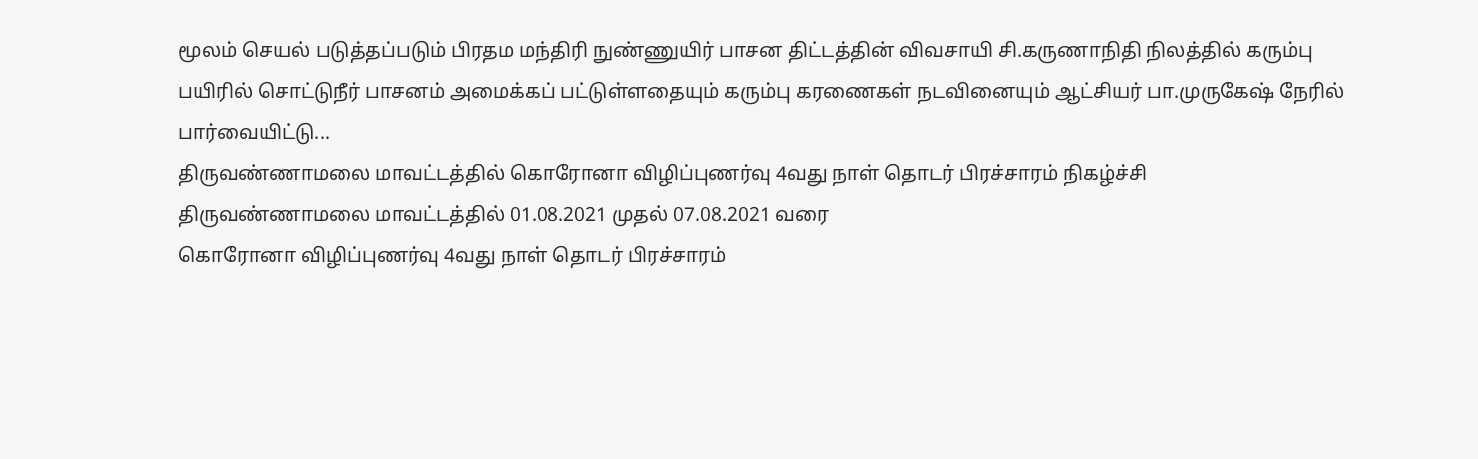மூலம் செயல் படுத்தப்படும் பிரதம மந்திரி நுண்ணுயிர் பாசன திட்டத்தின் விவசாயி சி.கருணாநிதி நிலத்தில் கரும்பு பயிரில் சொட்டுநீர் பாசனம் அமைக்கப் பட்டுள்ளதையும் கரும்பு கரணைகள் நடவினையும் ஆட்சியர் பா.முருகேஷ் நேரில் பார்வையிட்டு...
திருவண்ணாமலை மாவட்டத்தில் கொரோனா விழிப்புணர்வு 4வது நாள் தொடர் பிரச்சாரம் நிகழ்ச்சி
திருவண்ணாமலை மாவட்டத்தில் 01.08.2021 முதல் 07.08.2021 வரை
கொரோனா விழிப்புணர்வு 4வது நாள் தொடர் பிரச்சாரம்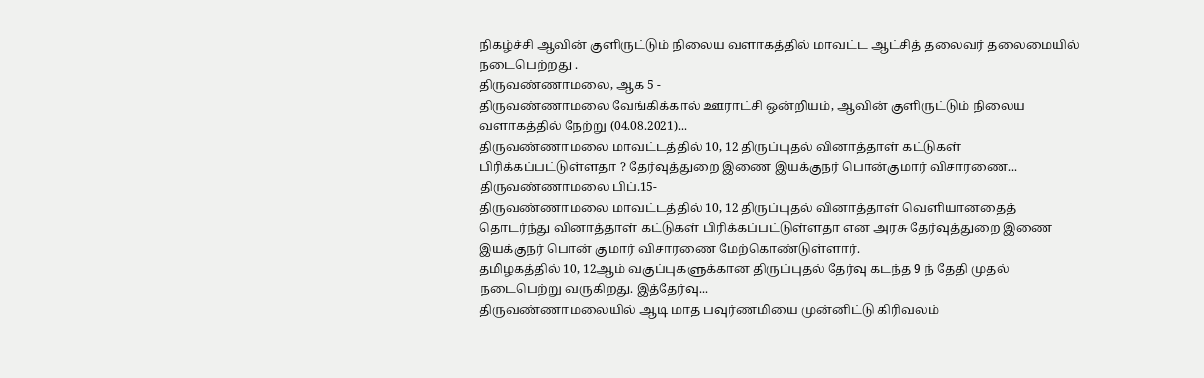நிகழ்ச்சி ஆவின் குளிருட்டும் நிலைய வளாகத்தில் மாவட்ட ஆட்சித் தலைவர் தலைமையில் நடைபெற்றது .
திருவண்ணாமலை, ஆக 5 -
திருவண்ணாமலை வேங்கிக்கால் ஊராட்சி ஒன்றியம், ஆவின் குளிருட்டும் நிலைய வளாகத்தில் நேற்று (04.08.2021)...
திருவண்ணாமலை மாவட்டத்தில் 10, 12 திருப்புதல் வினாத்தாள் கட்டுகள் பிரிக்கப்பட்டுள்ளதா ? தேர்வுத்துறை இணை இயக்குநர் பொன்குமார் விசாரணை...
திருவண்ணாமலை பிப்.15-
திருவண்ணாமலை மாவட்டத்தில் 10, 12 திருப்புதல் வினாத்தாள் வெளியானதைத் தொடர்ந்து வினாத்தாள் கட்டுகள் பிரிக்கப்பட்டுள்ளதா என அரசு தேர்வுத்துறை இணை இயக்குநர் பொன் குமார் விசாரணை மேற்கொண்டுள்ளார்.
தமிழகத்தில் 10, 12ஆம் வகுப்புகளுக்கான திருப்புதல் தேர்வு கடந்த 9 ந் தேதி முதல் நடைபெற்று வருகிறது. இத்தேர்வு...
திருவண்ணாமலையில் ஆடி மாத பவுர்ணமியை முன்னிட்டு கிரிவலம்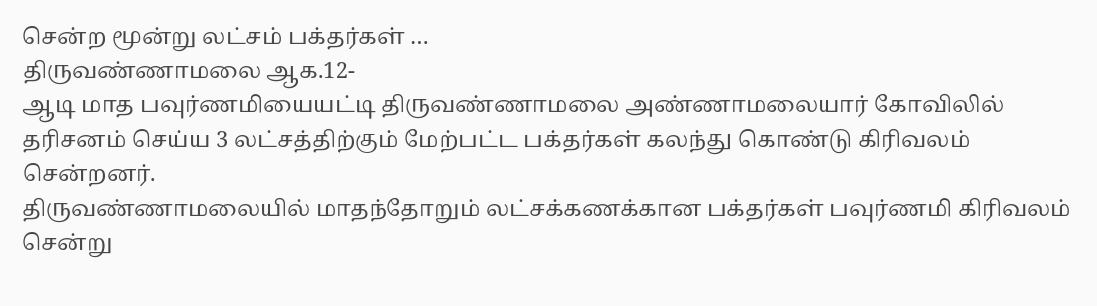சென்ற மூன்று லட்சம் பக்தர்கள் …
திருவண்ணாமலை ஆக.12-
ஆடி மாத பவுர்ணமியையட்டி திருவண்ணாமலை அண்ணாமலையார் கோவிலில் தரிசனம் செய்ய 3 லட்சத்திற்கும் மேற்பட்ட பக்தர்கள் கலந்து கொண்டு கிரிவலம் சென்றனர்.
திருவண்ணாமலையில் மாதந்தோறும் லட்சக்கணக்கான பக்தர்கள் பவுர்ணமி கிரிவலம் சென்று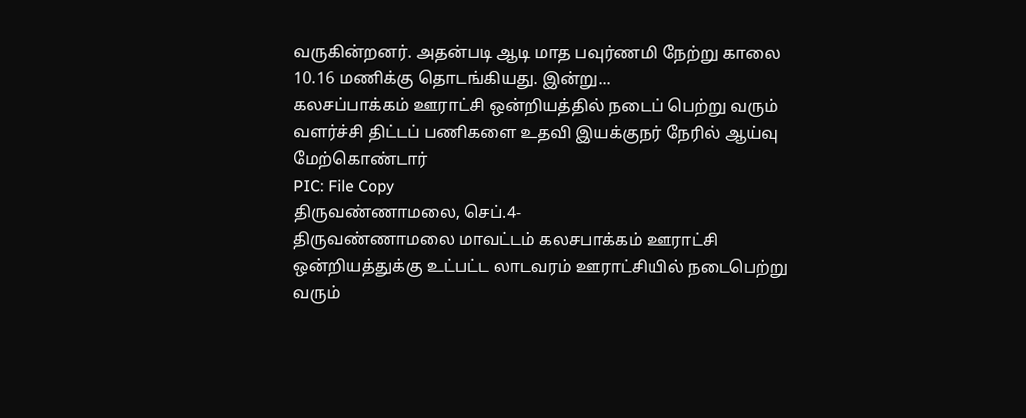வருகின்றனர். அதன்படி ஆடி மாத பவுர்ணமி நேற்று காலை 10.16 மணிக்கு தொடங்கியது. இன்று...
கலசப்பாக்கம் ஊராட்சி ஒன்றியத்தில் நடைப் பெற்று வரும் வளர்ச்சி திட்டப் பணிகளை உதவி இயக்குநர் நேரில் ஆய்வு மேற்கொண்டார்
PIC: File Copy
திருவண்ணாமலை, செப்.4-
திருவண்ணாமலை மாவட்டம் கலசபாக்கம் ஊராட்சி ஒன்றியத்துக்கு உட்பட்ட லாடவரம் ஊராட்சியில் நடைபெற்று வரும்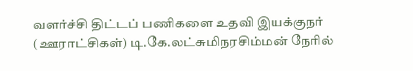வளர்ச்சி திட்டப் பணிகளை உதவி இயக்குநர் (ஊராட்சிகள்) டி.கே.லட்சுமிநரசிம்மன் நேரில்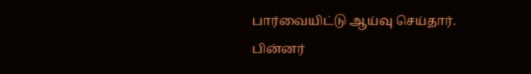பார்வையிட்டு ஆய்வு செய்தார்.
பின்னர்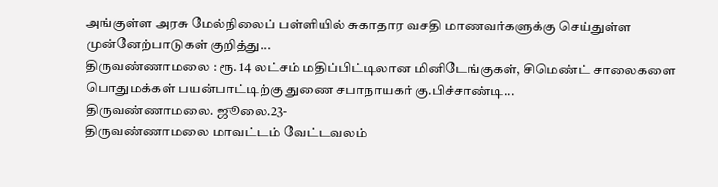அங்குள்ள அரசு மேல்நிலைப் பள்ளியில் சுகாதார வசதி மாணவர்களுக்கு செய்துள்ள முன்னேற்பாடுகள் குறித்து...
திருவண்ணாமலை : ரூ. 14 லட்சம் மதிப்பிட்டிலான மினிடேங்குகள், சிமெண்ட் சாலைகளை பொதுமக்கள் பயன்பாட்டிற்கு துணை சபாநாயகர் கு.பிச்சாண்டி...
திருவண்ணாமலை. ஜூலை.23-
திருவண்ணாமலை மாவட்டம் வேட்டவலம்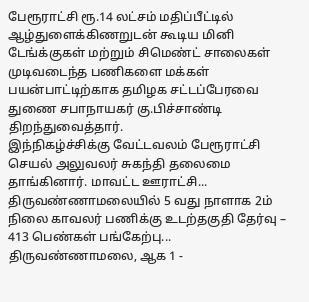பேரூராட்சி ரூ.14 லட்சம் மதிப்பீட்டில் ஆழ்துளைக்கிணறுடன் கூடிய மினி டேங்க்குகள் மற்றும் சிமெண்ட் சாலைகள் முடிவடைந்த பணிகளை மக்கள் பயன்பாட்டிற்காக தமிழக சட்டப்பேரவை துணை சபாநாயகர் கு.பிச்சாண்டி திறந்துவைத்தார்.
இந்நிகழ்ச்சிக்கு வேட்டவலம் பேரூராட்சி செயல் அலுவலர் சுகந்தி தலைமை தாங்கினார். மாவட்ட ஊராட்சி...
திருவண்ணாமலையில் 5 வது நாளாக 2ம் நிலை காவலர் பணிக்கு உடற்தகுதி தேர்வு – 413 பெண்கள் பங்கேற்பு...
திருவண்ணாமலை, ஆக 1 -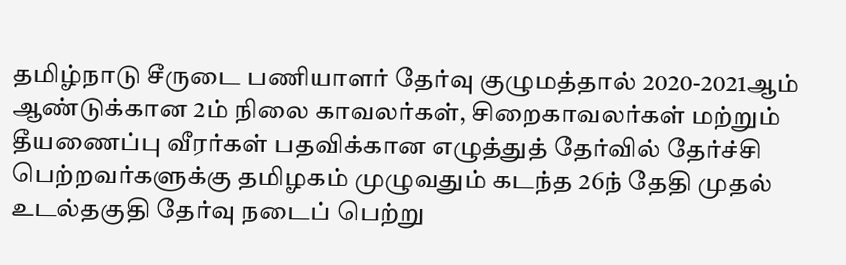தமிழ்நாடு சீருடை பணியாளர் தேர்வு குழுமத்தால் 2020-2021ஆம் ஆண்டுக்கான 2ம் நிலை காவலர்கள், சிறைகாவலர்கள் மற்றும் தீயணைப்பு வீரர்கள் பதவிக்கான எழுத்துத் தேர்வில் தேர்ச்சி பெற்றவர்களுக்கு தமிழகம் முழுவதும் கடந்த 26ந் தேதி முதல் உடல்தகுதி தேர்வு நடைப் பெற்று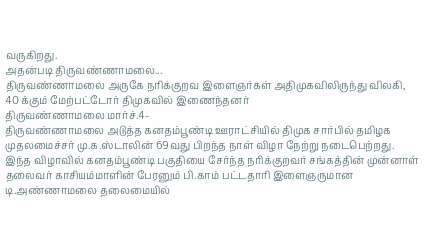வருகிறது.
அதன்படி திருவண்ணாமலை...
திருவண்ணாமலை அருகே நரிக்குறவ இளைஞர்கள் அதிமுகவிலிருந்து விலகி, 40 க்கும் மேற்பட்டோர் திமுகவில் இணைந்தனர்
திருவண்ணாமலை மார்ச்.4-
திருவண்ணாமலை அடுத்த கனதம்பூண்டி ஊராட்சியில் திமுக சார்பில் தமிழக முதலமைச்சர் மு.க.ஸ்டாலின் 69வது பிறந்த நாள் விழா நேற்று நடைபெற்றது. இந்த விழாவில் கனதம்பூண்டி பகுதியை சேர்ந்த நரிக்குறவர் சங்கத்தின் முன்னாள் தலைவர் காசியம்மாளின் பேரனும் பி.காம் பட்டதாரி இளைஞருமான டி.அண்ணாமலை தலைமையில்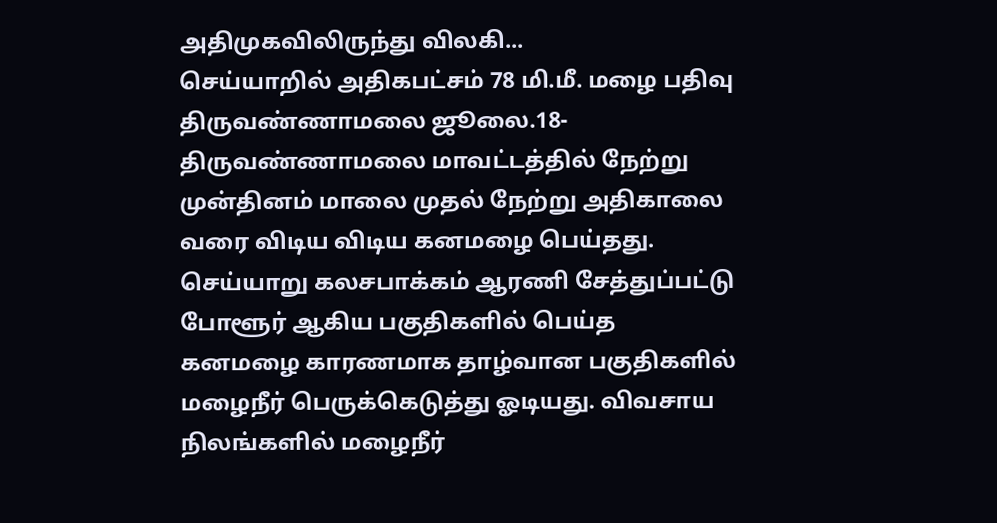அதிமுகவிலிருந்து விலகி...
செய்யாறில் அதிகபட்சம் 78 மி.மீ. மழை பதிவு
திருவண்ணாமலை ஜூலை.18- திருவண்ணாமலை மாவட்டத்தில் நேற்று முன்தினம் மாலை முதல் நேற்று அதிகாலை வரை விடிய விடிய கனமழை பெய்தது. செய்யாறு கலசபாக்கம் ஆரணி சேத்துப்பட்டு போளூர் ஆகிய பகுதிகளில் பெய்த கனமழை காரணமாக தாழ்வான பகுதிகளில் மழைநீர் பெருக்கெடுத்து ஓடியது. விவசாய நிலங்களில் மழைநீர்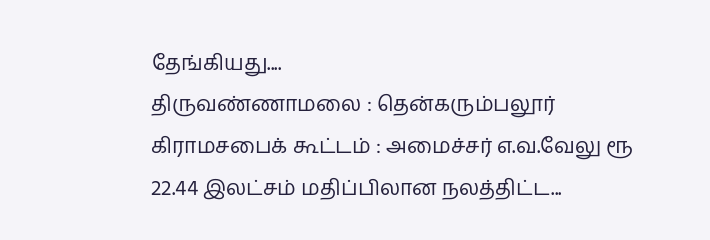தேங்கியது....
திருவண்ணாமலை : தென்கரும்பலூர் கிராமசபைக் கூட்டம் : அமைச்சர் எ.வ.வேலு ரூ 22.44 இலட்சம் மதிப்பிலான நலத்திட்ட...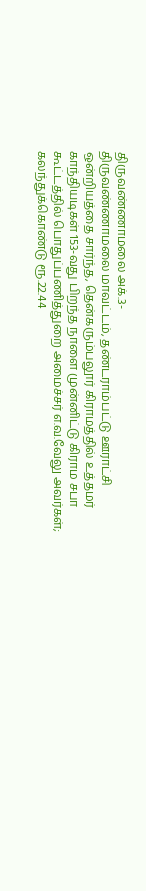திருவண்ணாமலை அக்.3-
திருவண்ணாமலை மாவட்டம், தண்டராம்பட்டு ஊராட்சி ஒன்றியத்தை சார்ந்த, தென்கரும்பலூர் கிராமத்தில் உத்தமர் காந்தியடிகள் 153-வது பிறந்த நாளை முன்னிட்டு கிராம சபா கூட்டத்தில் பொதுப்பணித்துறை அமைச்சர் எ.வ.வேலு அவர்கள்; கலந்துக்கொண்டு ரூ.22.44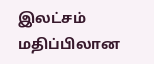இலட்சம் மதிப்பிலான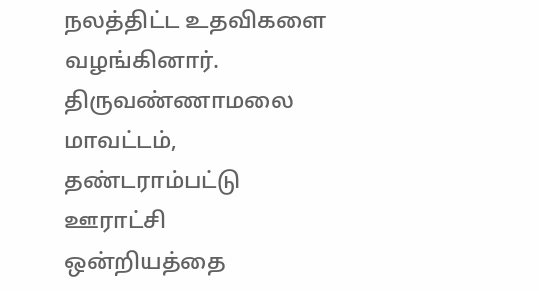நலத்திட்ட உதவிகளை வழங்கினார்.
திருவண்ணாமலை மாவட்டம், தண்டராம்பட்டு ஊராட்சி ஒன்றியத்தை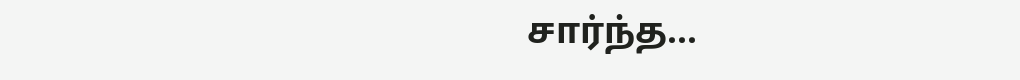சார்ந்த...